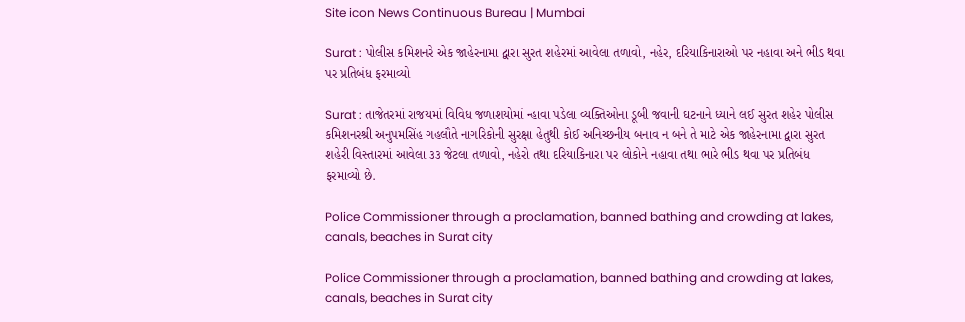Site icon News Continuous Bureau | Mumbai

Surat : પોલીસ કમિશનરે એક જાહેરનામા દ્વારા સુરત શહેરમાં આવેલા તળાવો, નહેર, દરિયાકિનારાઓ પર નહાવા અને ભીડ થવા પર પ્રતિબંધ ફરમાવ્યો

Surat : તાજેતરમાં રાજયમાં વિવિધ જળાશયોમાં ન્હાવા પડેલા વ્યક્તિઓના ડૂબી જવાની ઘટનાને ધ્યાને લઈ સુરત શહેર પોલીસ કમિશનરશ્રી અનુપમસિંહ ગહલૌતે નાગરિકોની સુરક્ષા હેતુથી કોઈ અનિચ્છનીય બનાવ ન બને તે માટે એક જાહેરનામા દ્વારા સુરત શહેરી વિસ્તારમાં આવેલા ૩૩ જેટલા તળાવો, નહેરો તથા દરિયાકિનારા પર લોકોને નહાવા તથા ભારે ભીડ થવા પર પ્રતિબંધ ફરમાવ્યો છે.

Police Commissioner through a proclamation, banned bathing and crowding at lakes, canals, beaches in Surat city

Police Commissioner through a proclamation, banned bathing and crowding at lakes, canals, beaches in Surat city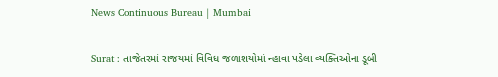News Continuous Bureau | Mumbai

Surat : તાજેતરમાં રાજયમાં વિવિધ જળાશયોમાં ન્હાવા પડેલા વ્યક્તિઓના ડૂબી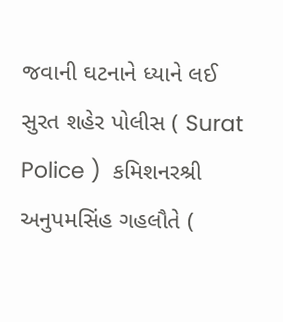જવાની ઘટનાને ધ્યાને લઈ સુરત શહેર પોલીસ ( Surat Police )  કમિશનરશ્રી અનુપમસિંહ ગહલૌતે (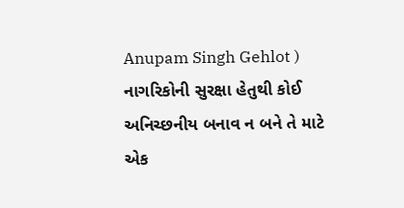Anupam Singh Gehlot ) નાગરિકોની સુરક્ષા હેતુથી કોઈ અનિચ્છનીય બનાવ ન બને તે માટે એક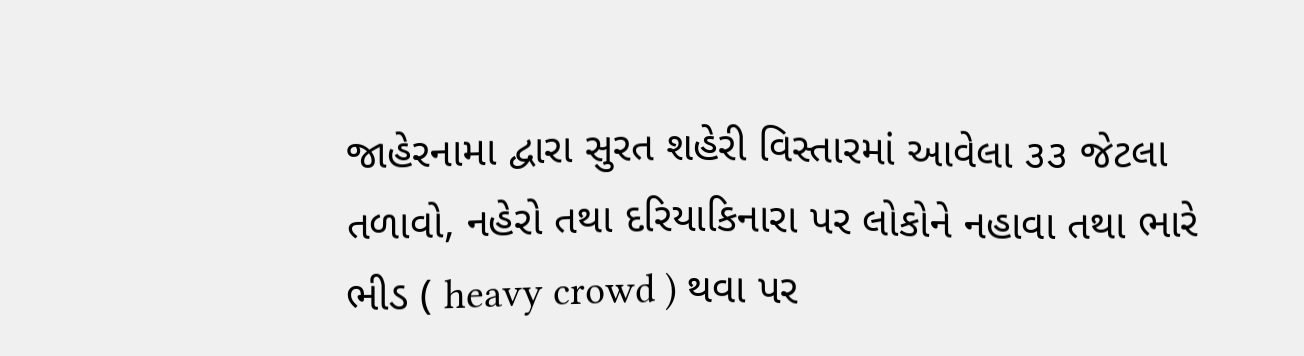જાહેરનામા દ્વારા સુરત શહેરી વિસ્તારમાં આવેલા ૩૩ જેટલા તળાવો, નહેરો તથા દરિયાકિનારા પર લોકોને નહાવા તથા ભારે ભીડ ( heavy crowd ) થવા પર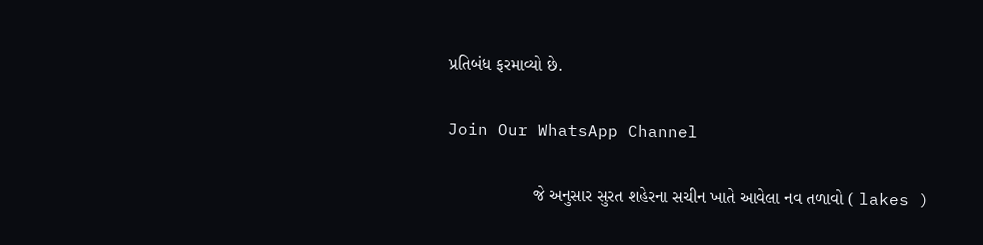પ્રતિબંધ ફરમાવ્યો છે.

Join Our WhatsApp Channel

                  જે અનુસાર સુરત શહેરના સચીન ખાતે આવેલા નવ તળાવો ( lakes )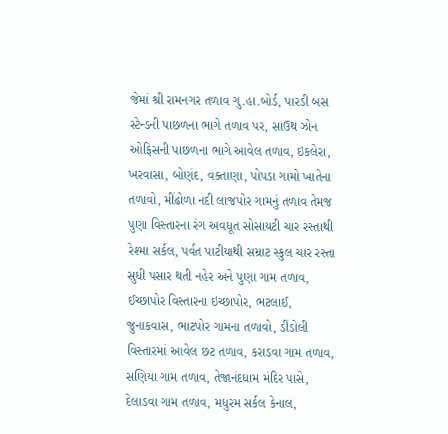જેમાં શ્રી રામનગર તળાવ ગુ.હા.બોર્ડ, પારડી બસ સ્ટેન્ડની પાછળના ભાગે તળાવ પર, સાઉથ ઝોન ઓફિસની પાછળના ભાગે આવેલ તળાવ, ઇકલેરા, ખરવાસા, બોણંદ, વક્તાણા, પોપડા ગામો ખાતેના તળાવો, મીંઢોળા નદી લાજપોર ગામનું તળાવ તેમજ પુણા વિસ્તારના રંગ અવધૂત સોસાયટી ચાર રસ્તાથી રેશ્મા સર્કલ, પર્વત પાટીયાથી સમ્રાટ સ્કુલ ચાર રસ્તા સુધી પસાર થતી નહેર અને પુણા ગામ તળાવ, ઈચ્છાપોર વિસ્તારના ઇચ્છાપોર, ભટલાઈ, જુનાકવાસ, ભાટપોર ગામના તળાવો, ડીંડોલી વિસ્તારમાં આવેલ છટ તળાવ, કરાડવા ગામ તળાવ, સણિયા ગામ તળાવ, તેજાનંદધામ મંદિર પાસે, દેલાડવા ગામ તળાવ, મધુરમ સર્કલ કેનાલ,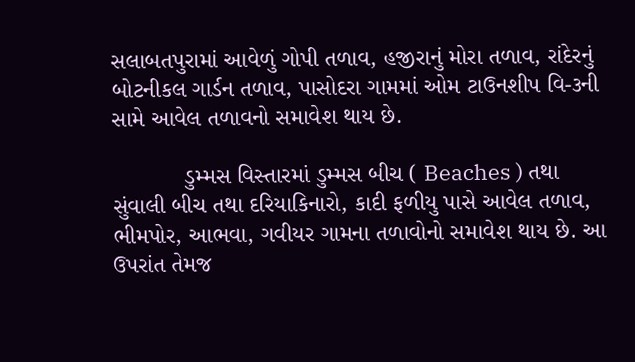સલાબતપુરામાં આવેળું ગોપી તળાવ, હજીરાનું મોરા તળાવ, રાંદેરનું બોટનીકલ ગાર્ડન તળાવ, પાસોદરા ગામમાં ઓમ ટાઉનશીપ વિ-૩ની સામે આવેલ તળાવનો સમાવેશ થાય છે.

           ડુમ્મસ વિસ્તારમાં ડુમ્મસ બીચ ( Beaches ) તથા સુંવાલી બીચ તથા દરિયાકિનારો, કાદી ફળીયુ પાસે આવેલ તળાવ, ભીમપોર, આભવા, ગવીયર ગામના તળાવોનો સમાવેશ થાય છે. આ ઉપરાંત તેમજ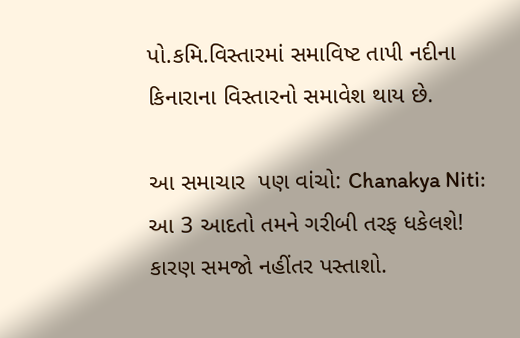પો.કમિ.વિસ્તારમાં સમાવિષ્ટ તાપી નદીના કિનારાના વિસ્તારનો સમાવેશ થાય છે.

આ સમાચાર  પણ વાંચો: Chanakya Niti: આ 3 આદતો તમને ગરીબી તરફ ધકેલશે! કારણ સમજો નહીંતર પસ્તાશો.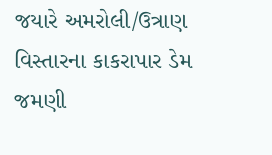જયારે અમરોલી/ઉત્રાણ વિસ્તારના કાકરાપાર ડેમ જમણી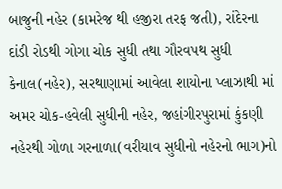બાજુની નહેર (કામરેજ થી હજીરા તરફ જતી), રાંદેરના દાંડી રોડથી ગોગા ચોક સુધી તથા ગૌરવપથ સુધી કેનાલ(નહેર), સરથાણામાં આવેલા શાયોના પ્લાઝાથી માં અમર ચોક-હવેલી સુધીની નહેર, જહાંગીરપુરામાં કુંકણી નહેરથી ગોળા ગરનાળા(વરીયાવ સુધીનો નહેરનો ભાગ)નો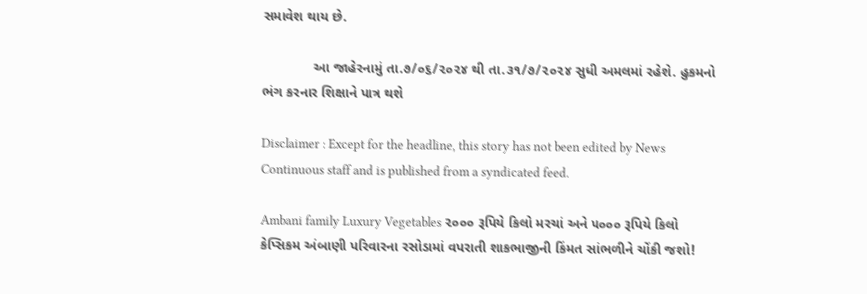સમાવેશ થાય છે.

             આ જાહેરનામું તા.૭/૦૬/૨૦૨૪ થી તા.૩૧/૭/૨૦૨૪ સુધી અમલમાં રહેશે. હુકમનો ભંગ કરનાર શિક્ષાને પાત્ર થશે

Disclaimer : Except for the headline, this story has not been edited by News Continuous staff and is published from a syndicated feed.

Ambani family Luxury Vegetables ૨૦૦૦ રૂપિયે કિલો મરચાં અને ૫૦૦૦ રૂપિયે કિલો કેપ્સિકમ અંબાણી પરિવારના રસોડામાં વપરાતી શાકભાજીની કિંમત સાંભળીને ચોંકી જશો!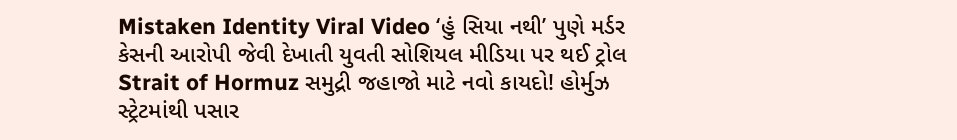Mistaken Identity Viral Video ‘હું સિયા નથી’ પુણે મર્ડર કેસની આરોપી જેવી દેખાતી યુવતી સોશિયલ મીડિયા પર થઈ ટ્રોલ
Strait of Hormuz સમુદ્રી જહાજો માટે નવો કાયદો! હોર્મુઝ સ્ટ્રેટમાંથી પસાર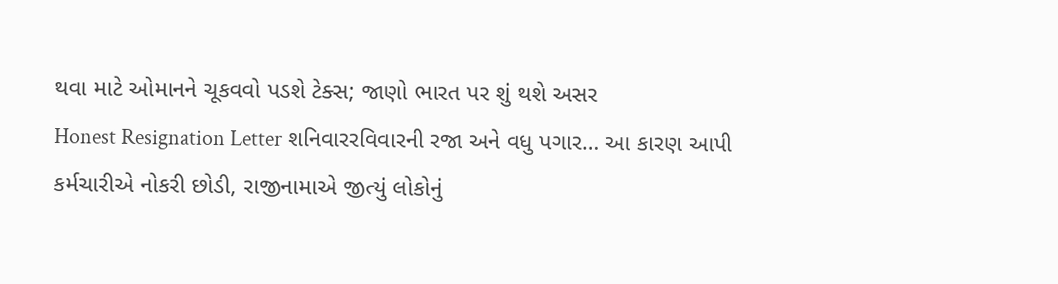થવા માટે ઓમાનને ચૂકવવો પડશે ટેક્સ; જાણો ભારત પર શું થશે અસર
Honest Resignation Letter શનિવારરવિવારની રજા અને વધુ પગાર… આ કારણ આપી કર્મચારીએ નોકરી છોડી, રાજીનામાએ જીત્યું લોકોનું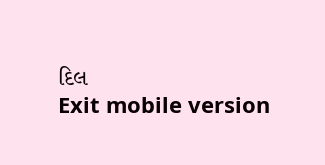દિલ
Exit mobile version